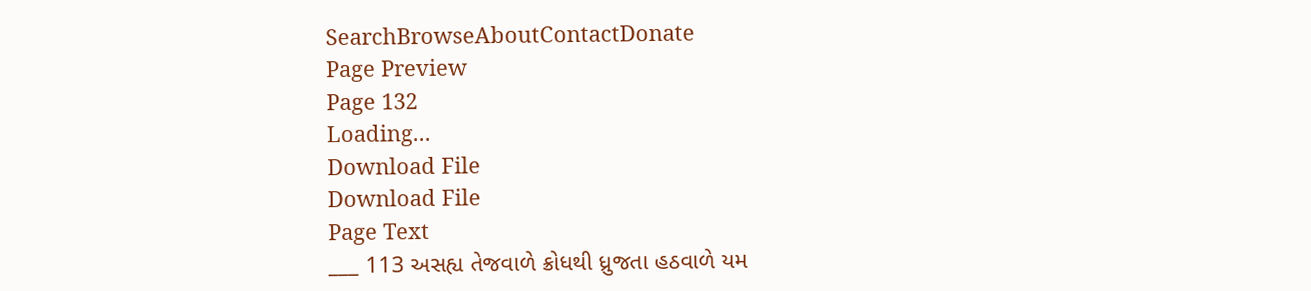SearchBrowseAboutContactDonate
Page Preview
Page 132
Loading...
Download File
Download File
Page Text
___ 113 અસહ્ય તેજવાળે ક્રોધથી ધ્રુજતા હઠવાળે યમ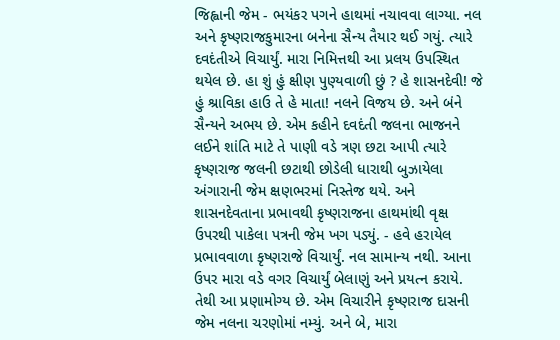જિહ્વાની જેમ - ભયંકર પગને હાથમાં નચાવવા લાગ્યા. નલ અને કૃષ્ણરાજકુમારના બનેના સૈન્ય તૈયાર થઈ ગયું. ત્યારે દવદંતીએ વિચાર્યું. મારા નિમિત્તથી આ પ્રલય ઉપસ્થિત થયેલ છે. હા શું હું ક્ષીણ પુણ્યવાળી છું ? હે શાસનદેવી! જે હું શ્રાવિકા હાઉ તે હે માતા! નલને વિજય છે. અને બંને સૈન્યને અભય છે. એમ કહીને દવદંતી જલના ભાજનને લઈને શાંતિ માટે તે પાણી વડે ત્રણ છટા આપી ત્યારે કૃષ્ણરાજ જલની છટાથી છોડેલી ધારાથી બુઝાયેલા અંગારાની જેમ ક્ષણભરમાં નિસ્તેજ થયે. અને શાસનદેવતાના પ્રભાવથી કૃષ્ણરાજના હાથમાંથી વૃક્ષ ઉપરથી પાકેલા પત્રની જેમ ખગ પડ્યું. - હવે હરાયેલ પ્રભાવવાળા કૃષ્ણરાજે વિચાર્યું. નલ સામાન્ય નથી. આના ઉપર મારા વડે વગર વિચાર્યું બેલાણું અને પ્રયત્ન કરાયે. તેથી આ પ્રણામોગ્ય છે. એમ વિચારીને કૃષ્ણરાજ દાસની જેમ નલના ચરણોમાં નમ્યું. અને બે, મારા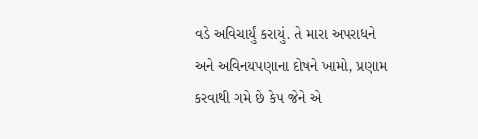વડે અવિચાર્યું કરાયું. તે મારા અપરાધને અને અવિનયપણાના દોષને ખામો, પ્રણામ કરવાથી ગમે છે કે૫ જેને એ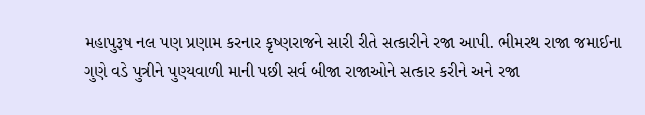મહાપુરૂષ નલ પણ પ્રણામ કરનાર કૃષ્ણરાજને સારી રીતે સત્કારીને રજા આપી. ભીમરથ રાજા જમાઈના ગુણે વડે પુત્રીને પુણ્યવાળી માની પછી સર્વ બીજા રાજાઓને સત્કાર કરીને અને રજા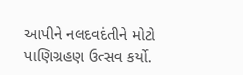આપીને નલદવદંતીને મોટો પાણિગ્રહણ ઉત્સવ કર્યો.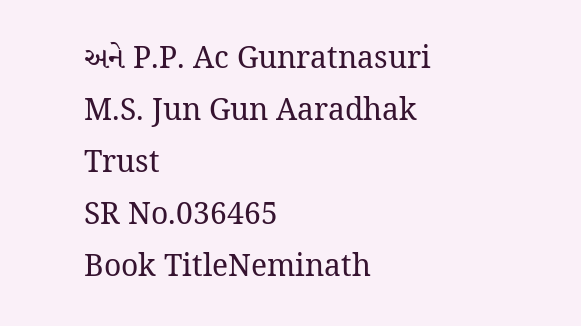અને P.P. Ac Gunratnasuri M.S. Jun Gun Aaradhak Trust
SR No.036465
Book TitleNeminath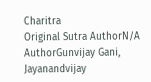Charitra
Original Sutra AuthorN/A
AuthorGunvijay Gani, Jayanandvijay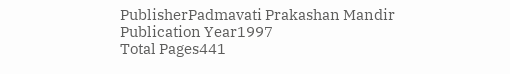PublisherPadmavati Prakashan Mandir
Publication Year1997
Total Pages441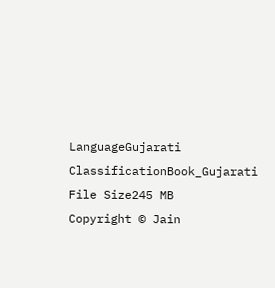LanguageGujarati
ClassificationBook_Gujarati
File Size245 MB
Copyright © Jain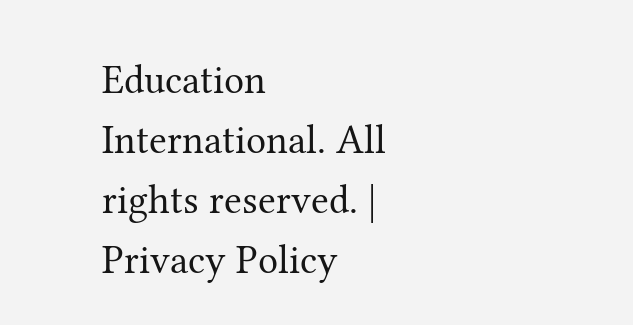Education International. All rights reserved. | Privacy Policy